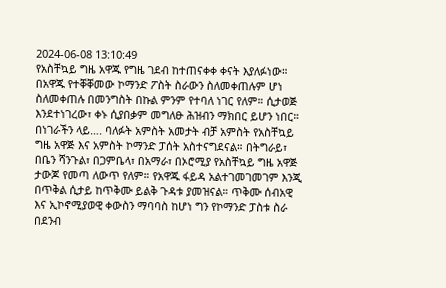2024-06-08 13:10:49
የአስቸኳይ ግዜ አዋጁ የግዜ ገደብ ከተጠናቀቀ ቀናት እያለፉነው።
በአዋጁ የተቐቐመው ኮማንድ ፖስት ስራውን ስለመቀጠሉም ሆነ ስለመቀጠሉ በመንግስት በኩል ምንም የተባለ ነገር የለም። ሲታወጅ እንደተነገረው፣ ቀኑ ሲያበቃም መግለፁ ሕዝብን ማክበር ይሆን ነበር።
በነገራችን ላይ…. ባለፉት አምስት አመታት ብቻ አምስት የአስቸኳይ ግዜ አዋጅ እና አምስት ኮማንድ ፓሰት አስተናግደናል። በትግራይ፣ በቤን ሻንጉል፣ በጋምቤላ፣ በአማራ፣ በኦሮሚያ የአስቸኳይ ግዜ አዋጅ ታውጆ የመጣ ለውጥ የለም። የአዋጁ ፋይዳ አልተገመገመገም እንጂ በጥቅል ሲታይ ከጥቅሙ ይልቅ ጉዳቱ ያመዝናል። ጥቅሙ ሰብአዊ እና ኢኮኖሚያወዊ ቀውስን ማባባስ ከሆነ ግን የኮማንድ ፓስቱ ስራ በደንብ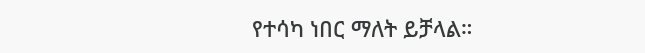የተሳካ ነበር ማለት ይቻላል።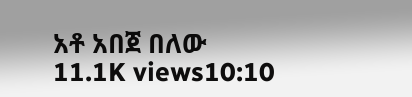አቶ አበጀ በለው
11.1K views10:10